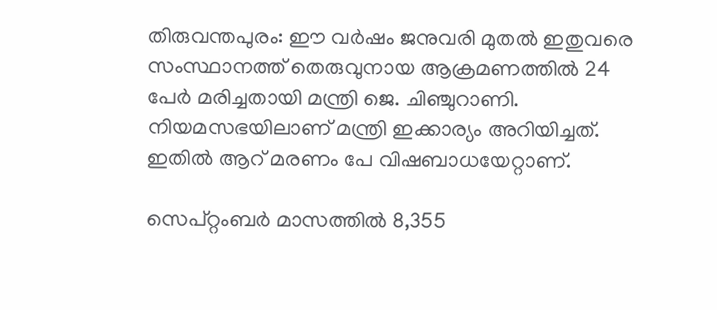തിരുവന്തപുരം: ഈ വർഷം ജനുവരി മുതൽ ഇതുവരെ സംസ്ഥാനത്ത് തെരുവുനായ ആക്രമണത്തിൽ 24 പേർ മരിച്ചതായി മന്ത്രി ജെ. ചിഞ്ചുറാണി. നിയമസഭയിലാണ് മന്ത്രി ഇക്കാര്യം അറിയിച്ചത്. ഇതിൽ ആറ് മരണം പേ വിഷബാധയേറ്റാണ്.

സെപ്റ്റംബർ മാസത്തിൽ 8,355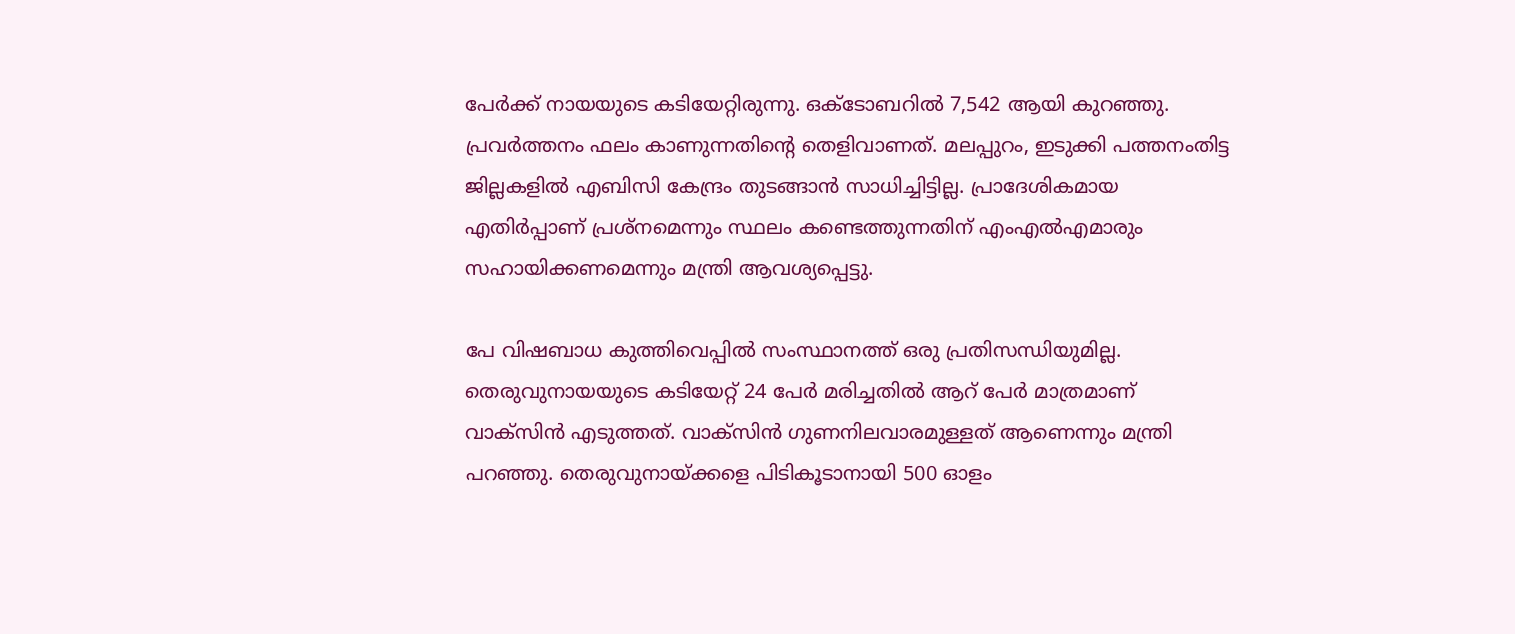പേർക്ക് നായയുടെ കടിയേറ്റിരുന്നു. ഒക്ടോബറിൽ 7,542 ആയി കുറഞ്ഞു. പ്രവർത്തനം ഫലം കാണുന്നതിന്റെ തെളിവാണത്. മലപ്പുറം, ഇടുക്കി പത്തനംതിട്ട ജില്ലകളിൽ എബിസി കേന്ദ്രം തുടങ്ങാൻ സാധിച്ചിട്ടില്ല. പ്രാദേശികമായ എതിർപ്പാണ് പ്രശ്നമെന്നും സ്ഥലം കണ്ടെത്തുന്നതിന് എംഎൽഎമാരും സഹായിക്കണമെന്നും മന്ത്രി ആവശ്യപ്പെട്ടു.

പേ വിഷബാധ കുത്തിവെപ്പിൽ സംസ്ഥാനത്ത് ഒരു പ്രതിസന്ധിയുമില്ല. തെരുവുനായയുടെ കടിയേറ്റ് 24 പേർ മരിച്ചതിൽ ആറ് പേർ മാത്രമാണ് വാക്സിൻ എടുത്തത്. വാക്‌സിൻ ഗുണനിലവാരമുള്ളത് ആണെന്നും മന്ത്രി പറഞ്ഞു. തെരുവുനായ്ക്കളെ പിടികൂ‌ടാനായി 500 ഓളം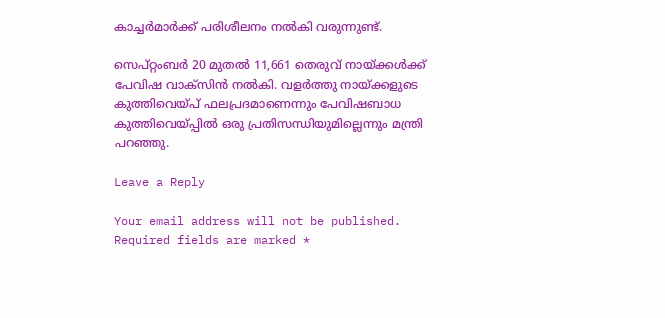കാച്ചർമാർക്ക് പരിശീലനം നൽകി വരുന്നുണ്ട്.

സെപ്റ്റംബർ 20 മുതൽ 11,661 തെരുവ് നായ്ക്കൾക്ക് പേവിഷ വാക്സിൻ നൽകി. വളർത്തു നായ്ക്കളുടെ കുത്തിവെയ്പ് ഫലപ്രദമാണെന്നും പേവിഷബാധ കുത്തിവെയ്പ്പിൽ ഒരു പ്രതിസന്ധിയുമില്ലെന്നും മന്ത്രി പറഞ്ഞു.

Leave a Reply

Your email address will not be published. Required fields are marked *